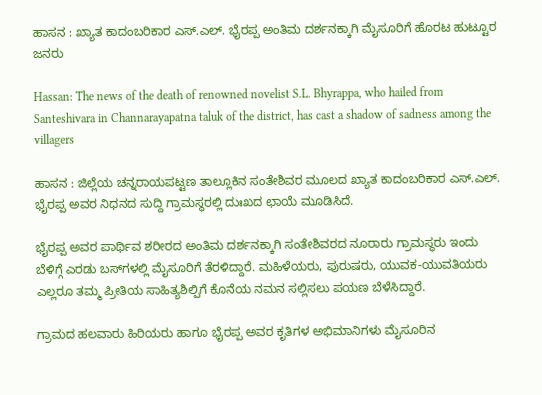ಹಾಸನ : ಖ್ಯಾತ ಕಾದಂಬರಿಕಾರ ಎಸ್.ಎಲ್. ಭೈರಪ್ಪ ಅಂತಿಮ ದರ್ಶನಕ್ಕಾಗಿ ಮೈಸೂರಿಗೆ ಹೊರಟ ಹುಟ್ಟೂರ ಜನರು

Hassan: The news of the death of renowned novelist S.L. Bhyrappa, who hailed from Santeshivara in Channarayapatna taluk of the district, has cast a shadow of sadness among the villagers

ಹಾಸನ : ಜಿಲ್ಲೆಯ ಚನ್ನರಾಯಪಟ್ಟಣ ತಾಲ್ಲೂಕಿನ ಸಂತೇಶಿವರ ಮೂಲದ ಖ್ಯಾತ ಕಾದಂಬರಿಕಾರ ಎಸ್.ಎಲ್. ಭೈರಪ್ಪ ಅವರ ನಿಧನದ ಸುದ್ದಿ ಗ್ರಾಮಸ್ಥರಲ್ಲಿ ದುಃಖದ ಛಾಯೆ ಮೂಡಿಸಿದೆ.

ಭೈರಪ್ಪ ಅವರ ಪಾರ್ಥಿವ ಶರೀರದ ಅಂತಿಮ ದರ್ಶನಕ್ಕಾಗಿ ಸಂತೇಶಿವರದ ನೂರಾರು ಗ್ರಾಮಸ್ಥರು ಇಂದು ಬೆಳಿಗ್ಗೆ ಎರಡು ಬಸ್‌ಗಳಲ್ಲಿ ಮೈಸೂರಿಗೆ ತೆರಳಿದ್ದಾರೆ. ಮಹಿಳೆಯರು, ಪುರುಷರು, ಯುವಕ-ಯುವತಿಯರು ಎಲ್ಲರೂ ತಮ್ಮ ಪ್ರೀತಿಯ ಸಾಹಿತ್ಯಶಿಲ್ಪಿಗೆ ಕೊನೆಯ ನಮನ ಸಲ್ಲಿಸಲು ಪಯಣ ಬೆಳೆಸಿದ್ದಾರೆ.

ಗ್ರಾಮದ ಹಲವಾರು ಹಿರಿಯರು ಹಾಗೂ ಭೈರಪ್ಪ ಅವರ ಕೃತಿಗಳ ಅಭಿಮಾನಿಗಳು ಮೈಸೂರಿನ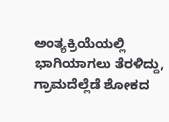ಅಂತ್ಯಕ್ರಿಯೆಯಲ್ಲಿ ಭಾಗಿಯಾಗಲು ತೆರಳಿದ್ದು, ಗ್ರಾಮದೆಲ್ಲೆಡೆ ಶೋಕದ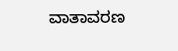ವಾತಾವರಣ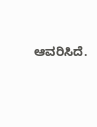ಆವರಿಸಿದೆ.